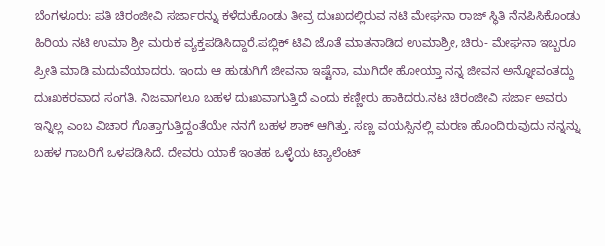ಬೆಂಗಳೂರು: ಪತಿ ಚಿರಂಜೀವಿ ಸರ್ಜಾರನ್ನು ಕಳೆದುಕೊಂಡು ತೀವ್ರ ದುಃಖದಲ್ಲಿರುವ ನಟಿ ಮೇಘನಾ ರಾಜ್ ಸ್ಥಿತಿ ನೆನಪಿಸಿಕೊಂಡು ಹಿರಿಯ ನಟಿ ಉಮಾ ಶ್ರೀ ಮರುಕ ವ್ಯಕ್ತಪಡಿಸಿದ್ದಾರೆ.ಪಬ್ಲಿಕ್ ಟಿವಿ ಜೊತೆ ಮಾತನಾಡಿದ ಉಮಾಶ್ರೀ, ಚಿರು- ಮೇಘನಾ ಇಬ್ಬರೂ ಪ್ರೀತಿ ಮಾಡಿ ಮದುವೆಯಾದರು. ಇಂದು ಆ ಹುಡುಗಿಗೆ ಜೀವನಾ ಇಷ್ಟೆನಾ, ಮುಗಿದೇ ಹೋಯ್ತಾ ನನ್ನ ಜೀವನ ಅನ್ನೋವಂತದ್ದು ದುಃಖಕರವಾದ ಸಂಗತಿ. ನಿಜವಾಗಲೂ ಬಹಳ ದುಃಖವಾಗುತ್ತಿದೆ ಎಂದು ಕಣ್ಣೀರು ಹಾಕಿದರು.ನಟ ಚಿರಂಜೀವಿ ಸರ್ಜಾ ಅವರು ಇನ್ನಿಲ್ಲ ಎಂಬ ವಿಚಾರ ಗೊತ್ತಾಗುತ್ತಿದ್ದಂತೆಯೇ ನನಗೆ ಬಹಳ ಶಾಕ್ ಆಗಿತ್ತು. ಸಣ್ಣ ವಯಸ್ಸಿನಲ್ಲಿ ಮರಣ ಹೊಂದಿರುವುದು ನನ್ನನ್ನು ಬಹಳ ಗಾಬರಿಗೆ ಒಳಪಡಿಸಿದೆ. ದೇವರು ಯಾಕೆ ಇಂತಹ ಒಳ್ಳೆಯ ಟ್ಯಾಲೆಂಟ್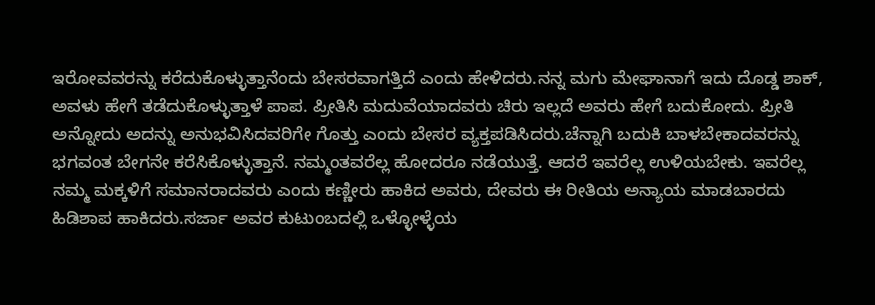ಇರೋವವರನ್ನು ಕರೆದುಕೊಳ್ಳುತ್ತಾನೆಂದು ಬೇಸರವಾಗತ್ತಿದೆ ಎಂದು ಹೇಳಿದರು.ನನ್ನ ಮಗು ಮೇಘಾನಾಗೆ ಇದು ದೊಡ್ಡ ಶಾಕ್, ಅವಳು ಹೇಗೆ ತಡೆದುಕೊಳ್ಳುತ್ತಾಳೆ ಪಾಪ. ಪ್ರೀತಿಸಿ ಮದುವೆಯಾದವರು ಚಿರು ಇಲ್ಲದೆ ಅವರು ಹೇಗೆ ಬದುಕೋದು. ಪ್ರೀತಿ ಅನ್ನೋದು ಅದನ್ನು ಅನುಭವಿಸಿದವರಿಗೇ ಗೊತ್ತು ಎಂದು ಬೇಸರ ವ್ಯಕ್ತಪಡಿಸಿದರು.ಚೆನ್ನಾಗಿ ಬದುಕಿ ಬಾಳಬೇಕಾದವರನ್ನು ಭಗವಂತ ಬೇಗನೇ ಕರೆಸಿಕೊಳ್ಳುತ್ತಾನೆ. ನಮ್ಮಂತವರೆಲ್ಲ ಹೋದರೂ ನಡೆಯುತ್ತೆ. ಆದರೆ ಇವರೆಲ್ಲ ಉಳಿಯಬೇಕು. ಇವರೆಲ್ಲ ನಮ್ಮ ಮಕ್ಕಳಿಗೆ ಸಮಾನರಾದವರು ಎಂದು ಕಣ್ಣೀರು ಹಾಕಿದ ಅವರು, ದೇವರು ಈ ರೀತಿಯ ಅನ್ಯಾಯ ಮಾಡಬಾರದು ಹಿಡಿಶಾಪ ಹಾಕಿದರು.ಸರ್ಜಾ ಅವರ ಕುಟುಂಬದಲ್ಲಿ ಒಳ್ಳೋಳ್ಳೆಯ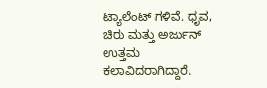ಟ್ಯಾಲೆಂಟ್ ಗಳಿವೆ. ಧೃವ, ಚಿರು ಮತ್ತು ಅರ್ಜುನ್ ಉತ್ತಮ ಕಲಾವಿದರಾಗಿದ್ದಾರೆ.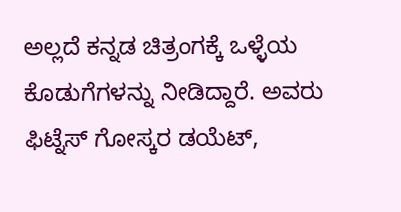ಅಲ್ಲದೆ ಕನ್ನಡ ಚಿತ್ರಂಗಕ್ಕೆ ಒಳ್ಳೆಯ ಕೊಡುಗೆಗಳನ್ನು ನೀಡಿದ್ದಾರೆ. ಅವರು ಫಿಟ್ನೆಸ್ ಗೋಸ್ಕರ ಡಯೆಟ್,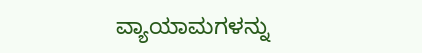ವ್ಯಾಯಾಮಗಳನ್ನು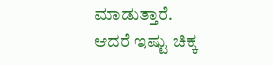ಮಾಡುತ್ತಾರೆ. ಆದರೆ ಇಷ್ಟು ಚಿಕ್ಕ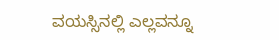ವಯಸ್ಸಿನಲ್ಲಿ ಎಲ್ಲವನ್ನೂ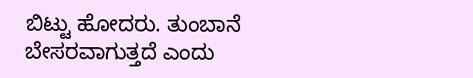ಬಿಟ್ಟು ಹೋದರು. ತುಂಬಾನೆ ಬೇಸರವಾಗುತ್ತದೆ ಎಂದು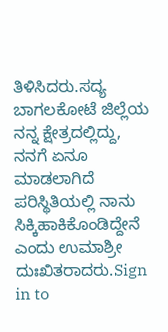ತಿಳಿಸಿದರು.ಸದ್ಯ ಬಾಗಲಕೋಟೆ ಜಿಲ್ಲೆಯ ನನ್ನ ಕ್ಷೇತ್ರದಲ್ಲಿದ್ದು, ನನಗೆ ಏನೂ ಮಾಡಲಾಗಿದೆ ಪರಿಸ್ಥಿತಿಯಲ್ಲಿ ನಾನು ಸಿಕ್ಕಿಹಾಕಿಕೊಂಡಿದ್ದೇನೆ ಎಂದು ಉಮಾಶ್ರೀ ದುಃಖಿತರಾದರು.Sign in to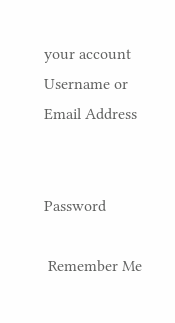your account
Username or Email Address


Password

 Remember Me